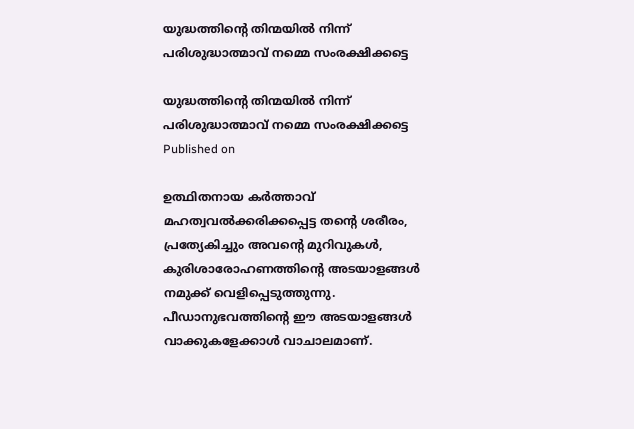യുദ്ധത്തിന്റെ തിന്മയില്‍ നിന്ന് പരിശുദ്ധാത്മാവ് നമ്മെ സംരക്ഷിക്കട്ടെ

യുദ്ധത്തിന്റെ തിന്മയില്‍ നിന്ന്
പരിശുദ്ധാത്മാവ് നമ്മെ സംരക്ഷിക്കട്ടെ
Published on

ഉത്ഥിതനായ കര്‍ത്താവ് മഹത്വവല്‍ക്കരിക്കപ്പെട്ട തന്റെ ശരീരം, പ്രത്യേകിച്ചും അവന്റെ മുറിവുകള്‍, കുരിശാരോഹണത്തിന്റെ അടയാളങ്ങള്‍ നമുക്ക് വെളിപ്പെടുത്തുന്നു. പീഡാനുഭവത്തിന്റെ ഈ അടയാളങ്ങള്‍ വാക്കുകളേക്കാള്‍ വാചാലമാണ്.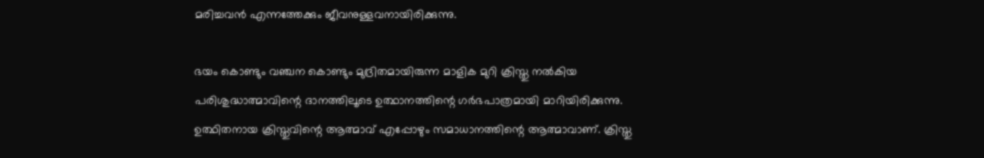മരിച്ചവന്‍ എന്നത്തേക്കും ജീവനുള്ളവനായിരിക്കുന്നു.

ഭയം കൊണ്ടും വഞ്ചന കൊണ്ടും മുദ്രിതമായിരുന്ന മാളിക മുറി ക്രിസ്തു നല്‍കിയ പരിശുദ്ധാത്മാവിന്റെ ദാനത്തിലൂടെ ഉത്ഥാനത്തിന്റെ ഗര്‍ഭപാത്രമായി മാറിയിരിക്കുന്നു. ഉത്ഥിതനായ ക്രിസ്തുവിന്റെ ആത്മാവ് എപ്പോഴും സമാധാനത്തിന്റെ ആത്മാവാണ്. ക്രിസ്തു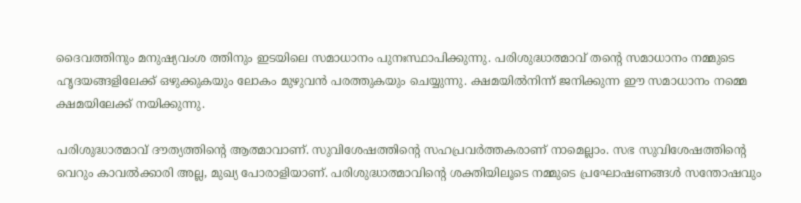ദൈവത്തിനും മനുഷ്യവംശ ത്തിനും ഇടയിലെ സമാധാനം പുനഃസ്ഥാപിക്കുന്നു. പരിശുദ്ധാത്മാവ് തന്റെ സമാധാനം നമ്മുടെ ഹൃദയങ്ങളിലേക്ക് ഒഴുക്കുകയും ലോകം മുഴുവന്‍ പരത്തുകയും ചെയ്യുന്നു. ക്ഷമയില്‍നിന്ന് ജനിക്കുന്ന ഈ സമാധാനം നമ്മെ ക്ഷമയിലേക്ക് നയിക്കുന്നു.

പരിശുദ്ധാത്മാവ് ദൗത്യത്തിന്റെ ആത്മാവാണ്. സുവിശേഷത്തിന്റെ സഹപ്രവര്‍ത്തകരാണ് നാമെല്ലാം. സഭ സുവിശേഷത്തിന്റെ വെറും കാവല്‍ക്കാരി അല്ല, മുഖ്യ പോരാളിയാണ്. പരിശുദ്ധാത്മാവിന്റെ ശക്തിയിലൂടെ നമ്മുടെ പ്രഘോഷണങ്ങള്‍ സന്തോഷവും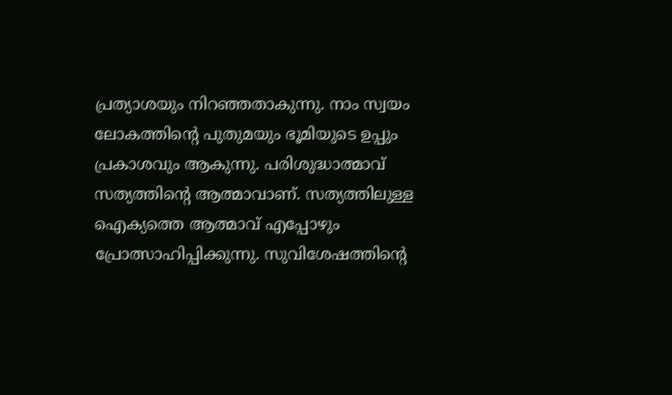പ്രത്യാശയും നിറഞ്ഞതാകുന്നു. നാം സ്വയം ലോകത്തിന്റെ പുതുമയും ഭൂമിയുടെ ഉപ്പും പ്രകാശവും ആകുന്നു. പരിശുദ്ധാത്മാവ് സത്യത്തിന്റെ ആത്മാവാണ്. സത്യത്തിലുള്ള ഐക്യത്തെ ആത്മാവ് എപ്പോഴും പ്രോത്സാഹിപ്പിക്കുന്നു. സുവിശേഷത്തിന്റെ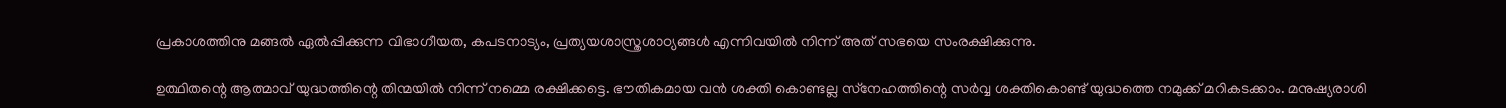പ്രകാശത്തിനു മങ്ങല്‍ ഏല്‍പ്പിക്കുന്ന വിഭാഗീയത, കപടനാട്യം, പ്രത്യയശാസ്ത്രശാഠ്യങ്ങള്‍ എന്നിവയില്‍ നിന്ന് അത് സഭയെ സംരക്ഷിക്കുന്നു.

ഉത്ഥിതന്റെ ആത്മാവ് യുദ്ധത്തിന്റെ തിന്മയില്‍ നിന്ന് നമ്മെ രക്ഷിക്കട്ടെ. ഭൗതികമായ വന്‍ ശക്തി കൊണ്ടല്ല സ്‌നേഹത്തിന്റെ സര്‍വ്വ ശക്തികൊണ്ട് യുദ്ധത്തെ നമുക്ക് മറികടക്കാം. മനുഷ്യരാശി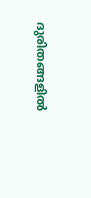ദുരിതങ്ങളില്‍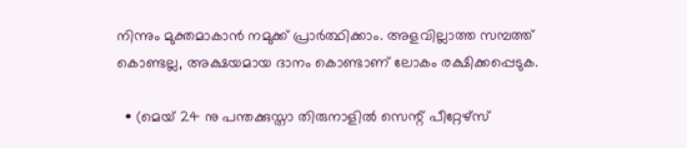നിന്നും മുക്തമാകാന്‍ നമുക്ക് പ്രാര്‍ത്ഥിക്കാം. അളവില്ലാത്ത സമ്പത്ത് കൊണ്ടല്ല, അക്ഷയമായ ദാനം കൊണ്ടാണ് ലോകം രക്ഷിക്കപ്പെടുക.

  • (മെയ് 24 നു പന്തക്കുസ്താ തിരുനാളില്‍ സെന്റ് പീറ്റേഴ്‌സ്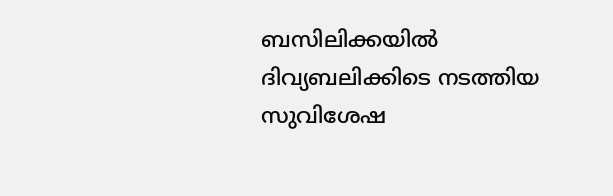ബസിലിക്കയില്‍ ദിവ്യബലിക്കിടെ നടത്തിയ സുവിശേഷ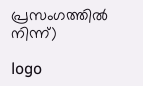പ്രസംഗത്തില്‍ നിന്ന്)

logo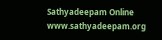Sathyadeepam Online
www.sathyadeepam.org